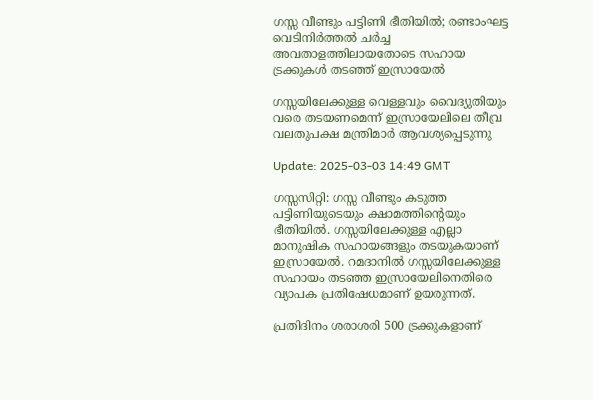ഗസ്സ വീണ്ടും പട്ടിണി ഭീതിയിൽ; രണ്ടാംഘട്ട വെടിനിർത്തൽ ചർച്ച അവതാളത്തിലായതോടെ സഹായ ട്രക്കുകൾ തടഞ്ഞ് ഇസ്രായേൽ

ഗസ്സയിലേക്കുള്ള വെള്ളവും വൈദ്യുതിയും വരെ തടയണമെന്ന് ഇസ്രായേലിലെ തീവ്ര വലതുപക്ഷ മന്ത്രിമാർ ആവശ്യപ്പെടുന്നു

Update: 2025-03-03 14:49 GMT

ഗസ്സസിറ്റി: ഗസ്സ വീണ്ടും കടുത്ത പട്ടിണിയുടെയും ക്ഷാമത്തിന്‍റെയും ഭീതിയിൽ. ഗസ്സയിലേക്കുള്ള എല്ലാ മാനുഷിക സഹായങ്ങളും തടയുകയാണ് ഇസ്രായേൽ. റമദാനില്‍ ഗസ്സയിലേക്കുള്ള സഹായം തടഞ്ഞ ഇസ്രായേലിനെതിരെ വ്യാപക പ്രതിഷേധമാണ് ഉയരുന്നത്.

പ്രതിദിനം ശരാശരി 500 ട്രക്കുകളാണ്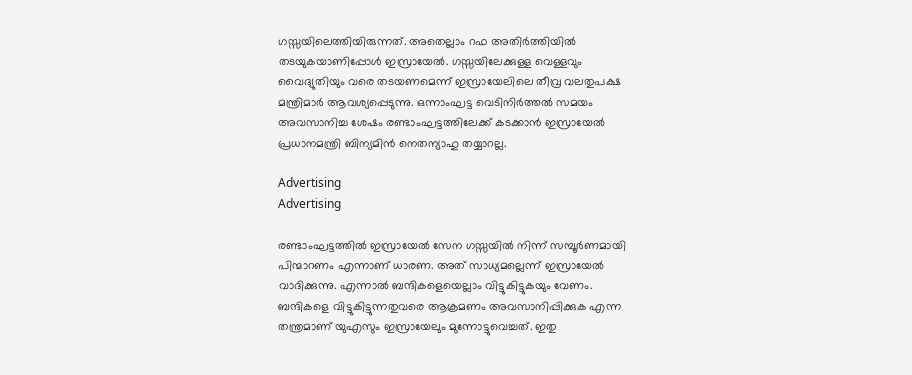ഗസ്സയിലെത്തിയിരുന്നത്. അതെല്ലാം റഫ അതിർത്തിയിൽ തടയുകയാണിപ്പോൾ ഇസ്രായേൽ. ഗസ്സയിലേക്കുള്ള വെള്ളവും വൈദ്യുതിയും വരെ തടയണമെന്ന് ഇസ്രായേലിലെ തീവ്ര വലതുപക്ഷ മന്ത്രിമാർ ആവശ്യപ്പെടുന്നു. ഒന്നാംഘട്ട വെടിനിർത്തൽ സമയം അവസാനിച്ച ശേഷം രണ്ടാംഘട്ടത്തിലേക്ക് കടക്കാൻ ഇസ്രായേൽ പ്രധാനമന്ത്രി ബിന്യമിൻ നെതന്യാഹു തയ്യാറല്ല.

Advertising
Advertising

രണ്ടാംഘട്ടത്തിൽ ഇസ്രായേൽ സേന ഗസ്സയിൽ നിന്ന് സമ്പൂര്‍ണമായി പിന്മാറണം എന്നാണ് ധാരണ. അത് സാധ്യമല്ലെന്ന് ഇസ്രായേൽ വാദിക്കുന്നു. എന്നാൽ ബന്ദികളെയെല്ലാം വിട്ടുകിട്ടുകയും വേണം. ബന്ദികളെ വിട്ടുകിട്ടുന്നതുവരെ ആക്രമണം അവസാനിപ്പിക്കുക എന്ന തന്ത്രമാണ് യുഎസും ഇസ്രായേലും മുന്നോട്ടുവെച്ചത്. ഇതു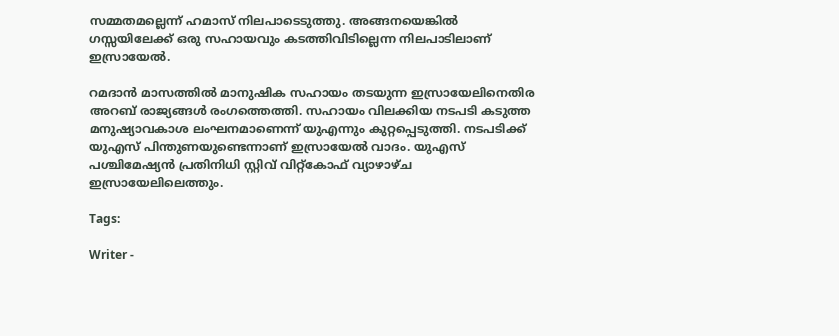സമ്മതമല്ലെന്ന് ഹമാസ് നിലപാടെടുത്തു. അങ്ങനയെങ്കിൽ ഗസ്സയിലേക്ക് ഒരു സഹായവും കടത്തിവിടില്ലെന്ന നിലപാടിലാണ് ഇസ്രായേൽ.

റമദാൻ മാസത്തിൽ മാനുഷിക സഹായം തടയുന്ന ഇസ്രായേലിനെതിര അറബ് രാജ്യങ്ങൾ രംഗത്തെത്തി. സഹായം വിലക്കിയ നടപടി കടുത്ത മനുഷ്യാവകാശ ലംഘനമാണെന്ന് യുഎന്നും കുറ്റപ്പെടുത്തി. നടപടിക്ക് യുഎസ് പിന്തുണയുണ്ടെന്നാണ് ഇസ്രായേൽ വാദം. യുഎസ് പശ്ചിമേഷ്യൻ പ്രതിനിധി സ്റ്റിവ് വിറ്റ്കോഫ് വ്യാഴാഴ്ച ഇസ്രായേലിലെത്തും.

Tags:

Writer -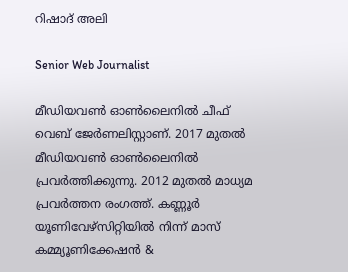റിഷാദ് അലി

Senior Web Journalist

മീഡിയവൺ ഓൺലൈനിൽ ചീഫ് വെബ് ജേർണലിസ്റ്റാണ്. 2017 മുതൽ മീഡിയവൺ ഓൺലൈനിൽ പ്രവർത്തിക്കുന്നു. 2012 മുതൽ മാധ്യമ പ്രവർത്തന രംഗത്ത്. കണ്ണൂര്‍ യൂണിവേഴ്‌സിറ്റിയിൽ നിന്ന് മാസ് കമ്മ്യൂണിക്കേഷന്‍ &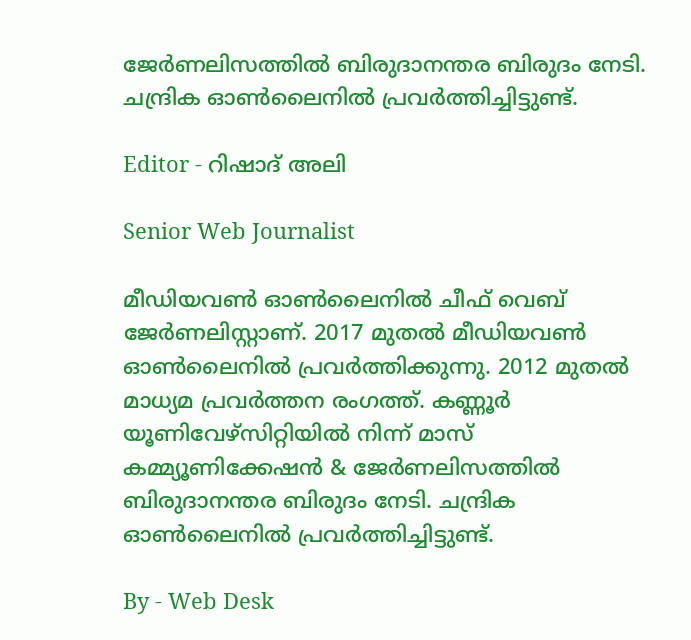ജേര്‍ണലിസത്തില്‍ ബിരുദാനന്തര ബിരുദം നേടി. ചന്ദ്രിക ഓണ്‍ലൈനില്‍ പ്രവര്‍ത്തിച്ചിട്ടുണ്ട്.

Editor - റിഷാദ് അലി

Senior Web Journalist

മീഡിയവൺ ഓൺലൈനിൽ ചീഫ് വെബ് ജേർണലിസ്റ്റാണ്. 2017 മുതൽ മീഡിയവൺ ഓൺലൈനിൽ പ്രവർത്തിക്കുന്നു. 2012 മുതൽ മാധ്യമ പ്രവർത്തന രംഗത്ത്. കണ്ണൂര്‍ യൂണിവേഴ്‌സിറ്റിയിൽ നിന്ന് മാസ് കമ്മ്യൂണിക്കേഷന്‍ & ജേര്‍ണലിസത്തില്‍ ബിരുദാനന്തര ബിരുദം നേടി. ചന്ദ്രിക ഓണ്‍ലൈനില്‍ പ്രവര്‍ത്തിച്ചിട്ടുണ്ട്.

By - Web Desk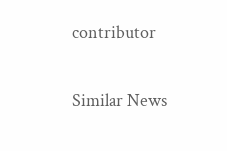contributor

Similar News